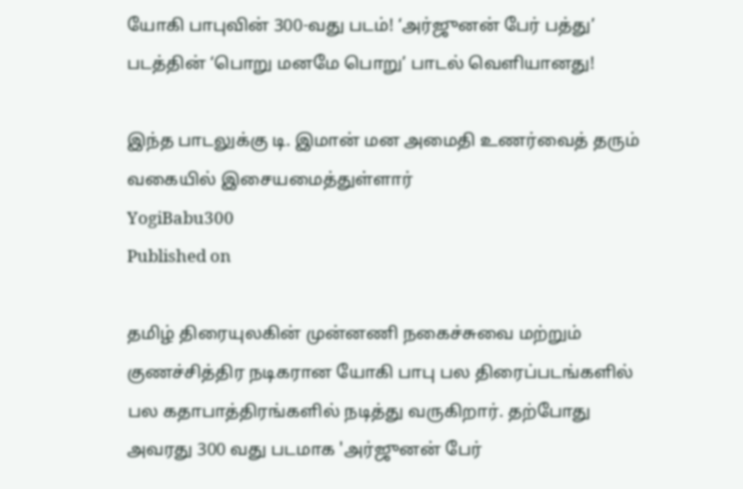யோகி பாபுவின் 300-வது படம்! ‘அர்ஜுனன் பேர் பத்து’ படத்தின் ‘பொறு மனமே பொறு’ பாடல் வெளியானது!

இந்த பாடலுக்கு டி. இமான் மன அமைதி உணர்வைத் தரும் வகையில் இசையமைத்துள்ளார்
YogiBabu300
Published on

தமிழ் திரையுலகின் முன்னணி நகைச்சுவை மற்றும் குணச்சித்திர நடிகரான யோகி பாபு பல திரைப்படங்களில் பல கதாபாத்திரங்களில் நடித்து வருகிறார். தற்போது அவரது 300 வது படமாக 'அர்ஜுனன் பேர்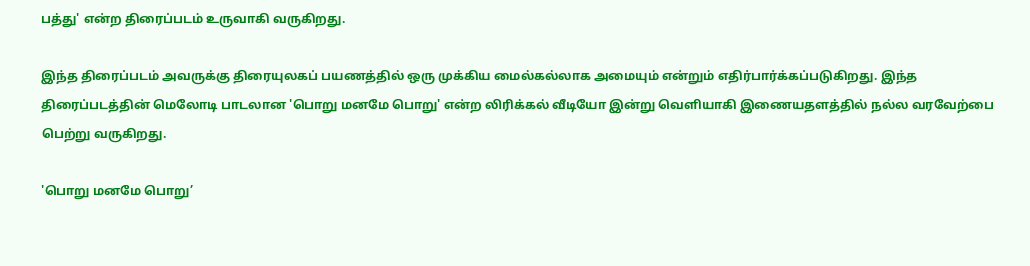பத்து' என்ற திரைப்படம் உருவாகி வருகிறது.

இந்த திரைப்படம் அவருக்கு திரையுலகப் பயணத்தில் ஒரு முக்கிய மைல்கல்லாக அமையும் என்றும் எதிர்பார்க்கப்படுகிறது. இந்த திரைப்படத்தின் மெலோடி பாடலான 'பொறு மனமே பொறு' என்ற லிரிக்கல் வீடியோ இன்று வெளியாகி இணையதளத்தில் நல்ல வரவேற்பை பெற்று வருகிறது.

'பொறு மனமே பொறு’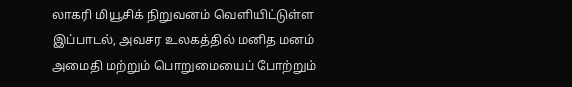லாகரி மியூசிக் நிறுவனம் வெளியிட்டுள்ள இப்பாடல், அவசர உலகத்தில் மனித மனம் அமைதி மற்றும் பொறுமையைப் போற்றும்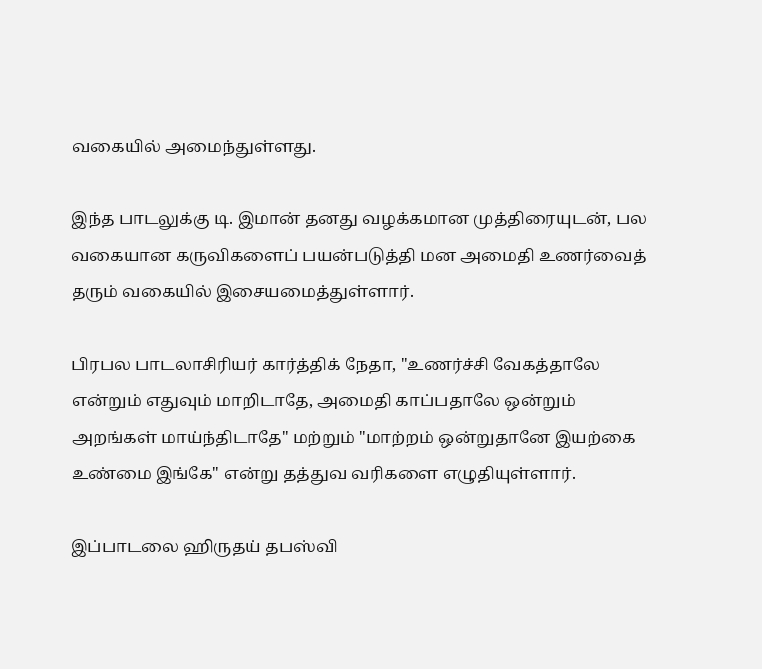வகையில் அமைந்துள்ளது.

இந்த பாடலுக்கு டி. இமான் தனது வழக்கமான முத்திரையுடன், பல வகையான கருவிகளைப் பயன்படுத்தி மன அமைதி உணர்வைத் தரும் வகையில் இசையமைத்துள்ளார்.

பிரபல பாடலாசிரியர் கார்த்திக் நேதா, "உணர்ச்சி வேகத்தாலே என்றும் எதுவும் மாறிடாதே, அமைதி காப்பதாலே ஒன்றும் அறங்கள் மாய்ந்திடாதே" மற்றும் "மாற்றம் ஒன்றுதானே இயற்கை உண்மை இங்கே" என்று தத்துவ வரிகளை எழுதியுள்ளார்.

இப்பாடலை ஹிருதய் தபஸ்வி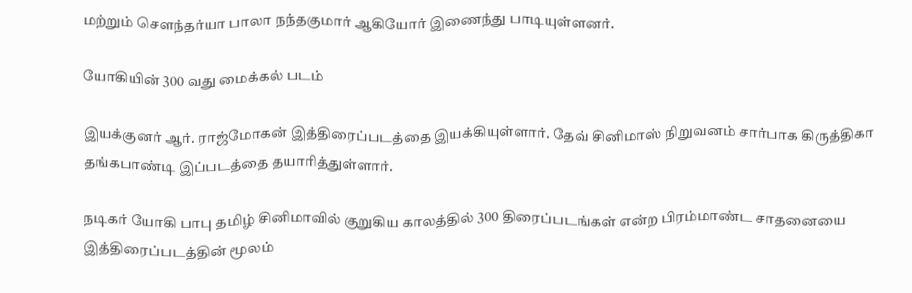மற்றும் சௌந்தர்யா பாலா நந்தகுமார் ஆகியோர் இணைந்து பாடியுள்ளனர்.

யோகியின் 300 வது மைக்கல் படம்

இயக்குனர் ஆர். ராஜ்மோகன் இத்திரைப்படத்தை இயக்கியுள்ளார். தேவ் சினிமாஸ் நிறுவனம் சார்பாக கிருத்திகா தங்கபாண்டி இப்படத்தை தயாரித்துள்ளார்.

நடிகர் யோகி பாபு தமிழ் சினிமாவில் குறுகிய காலத்தில் 300 திரைப்படங்கள் என்ற பிரம்மாண்ட சாதனையை இத்திரைப்படத்தின் மூலம்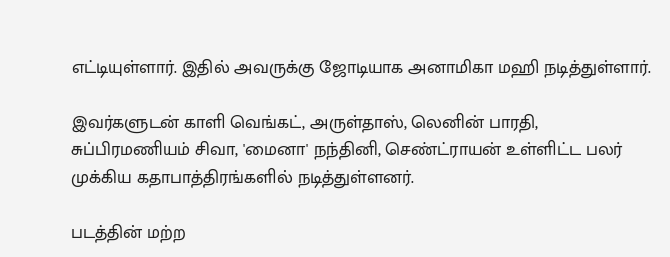எட்டியுள்ளார். இதில் அவருக்கு ஜோடியாக அனாமிகா மஹி நடித்துள்ளார்.

இவர்களுடன் காளி வெங்கட், அருள்தாஸ், லெனின் பாரதி, சுப்பிரமணியம் சிவா, 'மைனா' நந்தினி, செண்ட்ராயன் உள்ளிட்ட பலர் முக்கிய கதாபாத்திரங்களில் நடித்துள்ளனர்.

படத்தின் மற்ற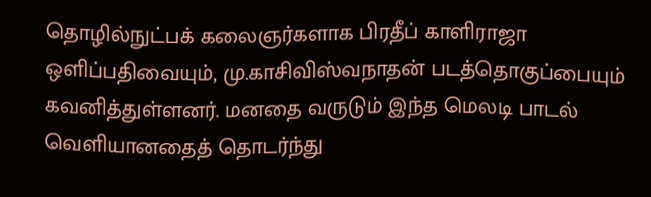தொழில்நுட்பக் கலைஞர்களாக பிரதீப் காளிராஜா ஒளிப்பதிவையும், மு.காசிவிஸ்வநாதன் படத்தொகுப்பையும் கவனித்துள்ளனர். மனதை வருடும் இந்த மெலடி பாடல் வெளியானதைத் தொடர்ந்து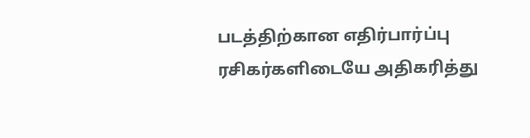படத்திற்கான எதிர்பார்ப்பு ரசிகர்களிடையே அதிகரித்து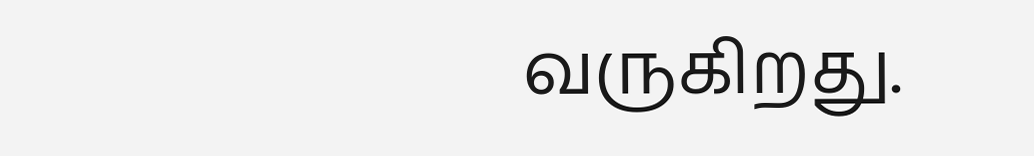வருகிறது.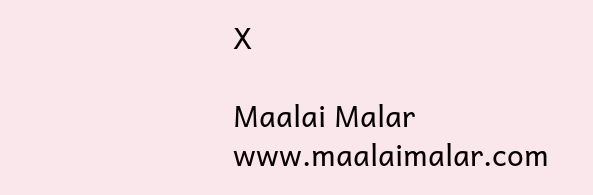X

Maalai Malar
www.maalaimalar.com